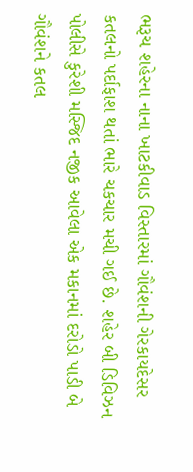ભરૂચ શહેરના નાના ખાટકીવાડ વિસ્તારમાં ગૌવંશની ગેરકાયદેસર કતલનો પર્દાફાશ થતાં ભારે ચકચાર મચી ગઈ છે. શહેર બી ડિવિઝન પોલીસે કુરેશી મસ્જિદ નજીક આવેલા એક મકાનમાં દરોડો પાડી બે ગૌવંશને કતલ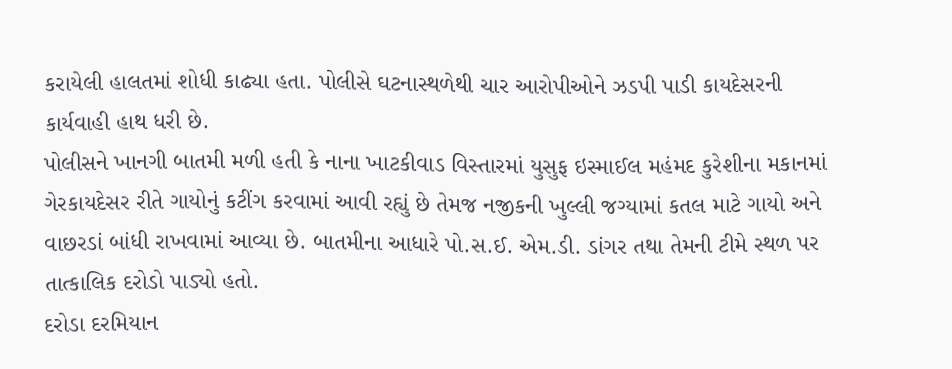કરાયેલી હાલતમાં શોધી કાઢ્યા હતા. પોલીસે ઘટનાસ્થળેથી ચાર આરોપીઓને ઝડપી પાડી કાયદેસરની કાર્યવાહી હાથ ધરી છે.
પોલીસને ખાનગી બાતમી મળી હતી કે નાના ખાટકીવાડ વિસ્તારમાં યુસુફ ઇસ્માઈલ મહંમદ કુરેશીના મકાનમાં ગેરકાયદેસર રીતે ગાયોનું કટીંગ કરવામાં આવી રહ્યું છે તેમજ નજીકની ખુલ્લી જગ્યામાં કતલ માટે ગાયો અને વાછરડાં બાંધી રાખવામાં આવ્યા છે. બાતમીના આધારે પો.સ.ઈ. એમ.ડી. ડાંગર તથા તેમની ટીમે સ્થળ પર તાત્કાલિક દરોડો પાડ્યો હતો.
દરોડા દરમિયાન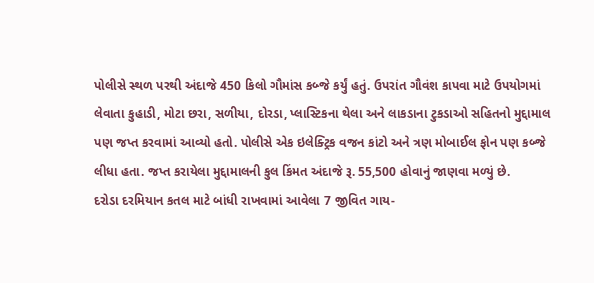પોલીસે સ્થળ પરથી અંદાજે 450 કિલો ગૌમાંસ કબ્જે કર્યું હતું. ઉપરાંત ગૌવંશ કાપવા માટે ઉપયોગમાં લેવાતા કુહાડી, મોટા છરા, સળીયા, દોરડા, પ્લાસ્ટિકના થેલા અને લાકડાના ટુકડાઓ સહિતનો મુદ્દામાલ પણ જપ્ત કરવામાં આવ્યો હતો. પોલીસે એક ઇલેક્ટ્રિક વજન કાંટો અને ત્રણ મોબાઈલ ફોન પણ કબ્જે લીધા હતા. જપ્ત કરાયેલા મુદ્દામાલની કુલ કિંમત અંદાજે રૂ. 55,500 હોવાનું જાણવા મળ્યું છે.
દરોડા દરમિયાન કતલ માટે બાંધી રાખવામાં આવેલા 7 જીવિત ગાય-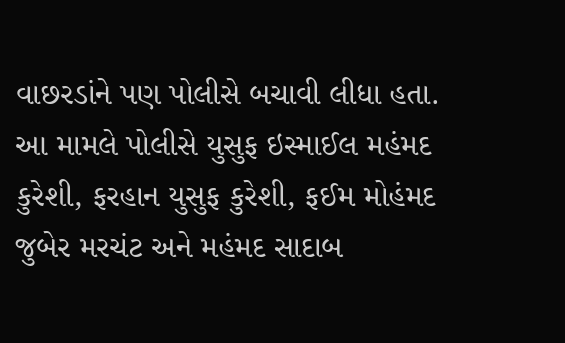વાછરડાંને પણ પોલીસે બચાવી લીધા હતા. આ મામલે પોલીસે યુસુફ ઇસ્માઈલ મહંમદ કુરેશી, ફરહાન યુસુફ કુરેશી, ફઈમ મોહંમદ જુબેર મરચંટ અને મહંમદ સાદાબ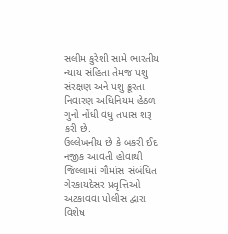સલીમ કુરેશી સામે ભારતીય ન્યાય સંહિતા તેમજ પશુ સંરક્ષણ અને પશુ ક્રૂરતા નિવારણ અધિનિયમ હેઠળ ગુનો નોંધી વધુ તપાસ શરૂ કરી છે.
ઉલ્લેખનીય છે કે બકરી ઈદ નજીક આવતી હોવાથી જિલ્લામાં ગૌમાંસ સંબંધિત ગેરકાયદેસર પ્રવૃત્તિઓ અટકાવવા પોલીસ દ્વારા વિશેષ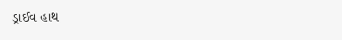ડ્રાઈવ હાથ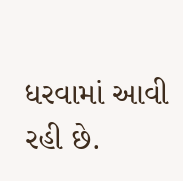ધરવામાં આવી રહી છે.